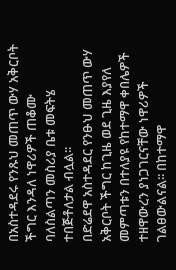በአስተዳደሩ የንጹህ መጠጥ ውሃ አቅርቦት ችግር እንዳለ ነዋሪዎች ጠቆሙ ባለስልጣን መስሪያ ቤቱ መፍትሄ ተበጅቶለታል ብሏል፡፡
በድሬደዋ አስተዳደር የንፁህ መጠጥ ውሃ አቅርቦት ችግር ከጊዜ ወደ ጊዜ እያየለ መምጣቱን በተለያዩ የከተማዋ ቀበሌዎች ተዘዋውረን ያነጋገርናቸው ነዋሪዎች ገልፀውልናል፡፡ በከተማዋ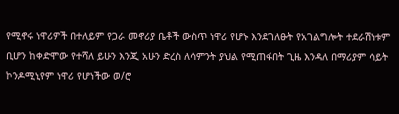የሚኖሩ ነዋሪዎች በተለይም የጋራ መኖሪያ ቤቶች ውስጥ ነዋሪ የሆኑ እንደገለፁት የአገልግሎት ተደራሽነቱም ቢሆን ከቀድሞው የተሻለ ይሁን እንጂ አሁን ድረስ ለሳምንት ያህል የሚጠፋበት ጊዜ እንዳለ በማሪያም ሳይት ኮንዶሚኒየም ነዋሪ የሆነችው ወ/ሮ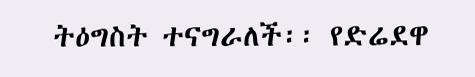ትዕግስት ተናግራለች፡፡ የድሬደዋ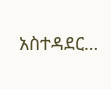አስተዳደር…